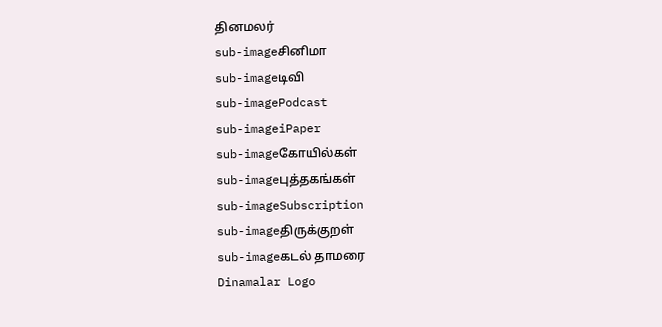தினமலர்
sub-imageசினிமா
sub-imageடிவி
sub-imagePodcast
sub-imageiPaper
sub-imageகோயில்கள்
sub-imageபுத்தகங்கள்
sub-imageSubscription
sub-imageதிருக்குறள்
sub-imageகடல் தாமரை
Dinamalar Logo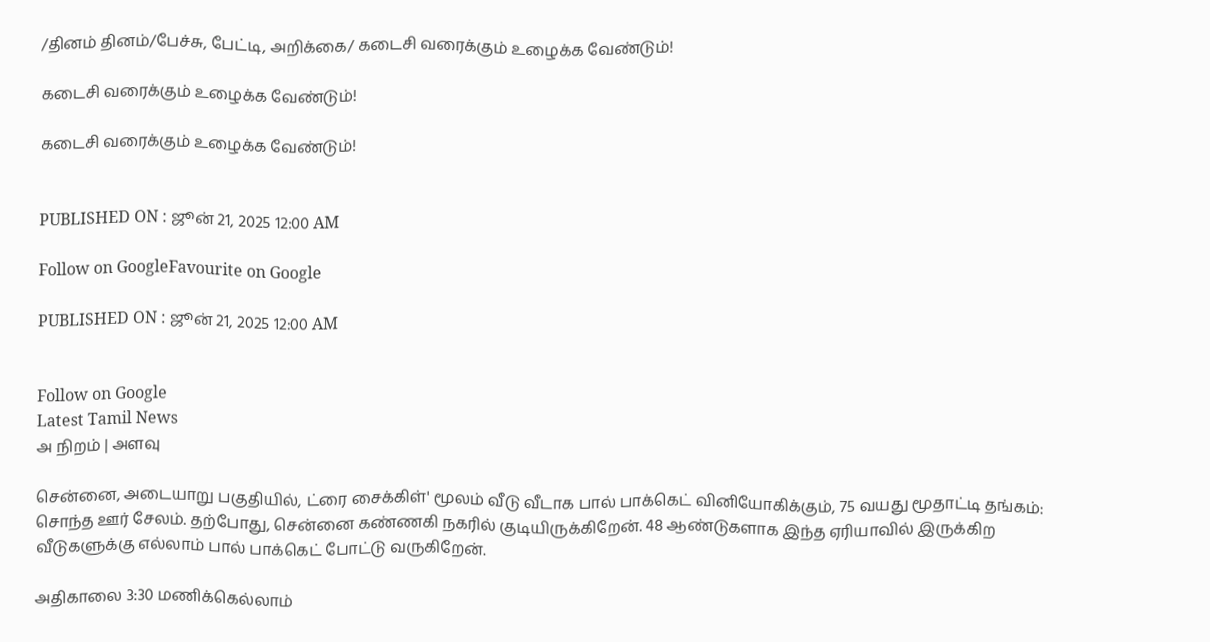/தினம் தினம்/பேச்சு, பேட்டி, அறிக்கை/ கடைசி வரைக்கும் உழைக்க வேண்டும்!

கடைசி வரைக்கும் உழைக்க வேண்டும்!

கடைசி வரைக்கும் உழைக்க வேண்டும்!


PUBLISHED ON : ஜூன் 21, 2025 12:00 AM

Follow on GoogleFavourite on Google

PUBLISHED ON : ஜூன் 21, 2025 12:00 AM


Follow on Google
Latest Tamil News
அ நிறம் | அளவு

சென்னை, அடையாறு பகுதியில், ட்ரை சைக்கிள்' மூலம் வீடு வீடாக பால் பாக்கெட் வினியோகிக்கும், 75 வயது மூதாட்டி தங்கம்: சொந்த ஊர் சேலம். தற்போது, சென்னை கண்ணகி நகரில் குடியிருக்கிறேன். 48 ஆண்டுகளாக இந்த ஏரியாவில் இருக்கிற வீடுகளுக்கு எல்லாம் பால் பாக்கெட் போட்டு வருகிறேன்.

அதிகாலை 3:30 மணிக்கெல்லாம்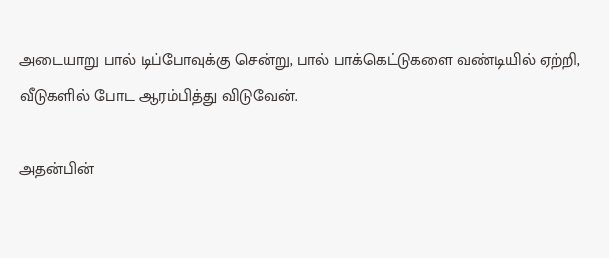அடையாறு பால் டிப்போவுக்கு சென்று, பால் பாக்கெட்டுகளை வண்டியில் ஏற்றி, வீடுகளில் போட ஆரம்பித்து விடுவேன்.

அதன்பின்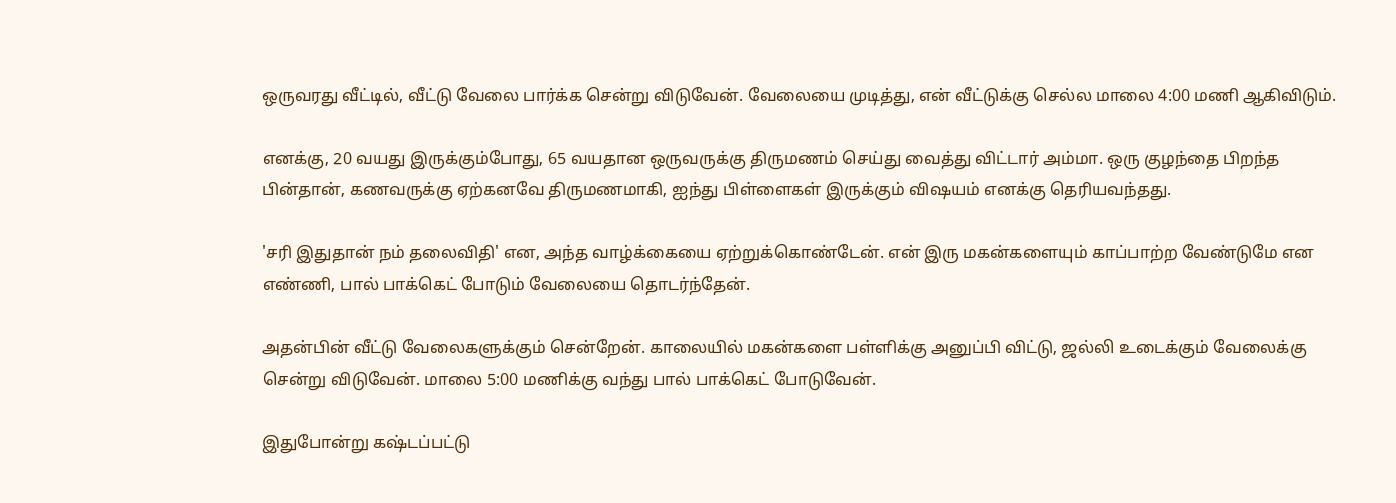ஒருவரது வீட்டில், வீட்டு வேலை பார்க்க சென்று விடுவேன். வேலையை முடித்து, என் வீட்டுக்கு செல்ல மாலை 4:00 மணி ஆகிவிடும்.

எனக்கு, 20 வயது இருக்கும்போது, 65 வயதான ஒருவருக்கு திருமணம் செய்து வைத்து விட்டார் அம்மா. ஒரு குழந்தை பிறந்த பின்தான், கணவருக்கு ஏற்கனவே திருமணமாகி, ஐந்து பிள்ளைகள் இருக்கும் விஷயம் எனக்கு தெரியவந்தது.

'சரி இதுதான் நம் தலைவிதி' என, அந்த வாழ்க்கையை ஏற்றுக்கொண்டேன். என் இரு மகன்களையும் காப்பாற்ற வேண்டுமே என எண்ணி, பால் பாக்கெட் போடும் வேலையை தொடர்ந்தேன்.

அதன்பின் வீட்டு வேலைகளுக்கும் சென்றேன். காலையில் மகன்களை பள்ளிக்கு அனுப்பி விட்டு, ஜல்லி உடைக்கும் வேலைக்கு சென்று விடுவேன். மாலை 5:00 மணிக்கு வந்து பால் பாக்கெட் போடுவேன்.

இதுபோன்று கஷ்டப்பட்டு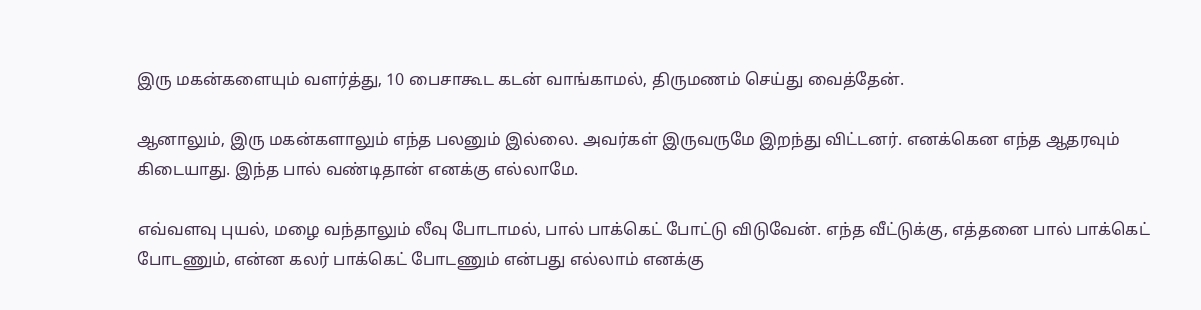இரு மகன்களையும் வளர்த்து, 10 பைசாகூட கடன் வாங்காமல், திருமணம் செய்து வைத்தேன்.

ஆனாலும், இரு மகன்களாலும் எந்த பலனும் இல்லை. அவர்கள் இருவருமே இறந்து விட்டனர். எனக்கென எந்த ஆதரவும் கிடையாது. இந்த பால் வண்டிதான் எனக்கு எல்லாமே.

எவ்வளவு புயல், மழை வந்தாலும் லீவு போடாமல், பால் பாக்கெட் போட்டு விடுவேன். எந்த வீட்டுக்கு, எத்தனை பால் பாக்கெட் போடணும், என்ன கலர் பாக்கெட் போடணும் என்பது எல்லாம் எனக்கு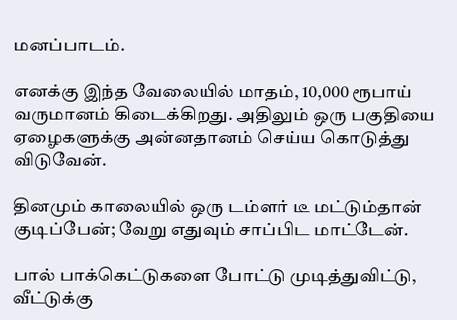மனப்பாடம்.

எனக்கு இந்த வேலையில் மாதம், 10,000 ரூபாய் வருமானம் கிடைக்கிறது. அதிலும் ஒரு பகுதியை ஏழைகளுக்கு அன்னதானம் செய்ய கொடுத்து விடுவேன்.

தினமும் காலையில் ஒரு டம்ளர் டீ மட்டும்தான் குடிப்பேன்; வேறு எதுவும் சாப்பிட மாட்டேன்.

பால் பாக்கெட்டுகளை போட்டு முடித்துவிட்டு, வீட்டுக்கு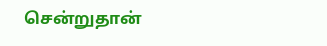சென்றுதான்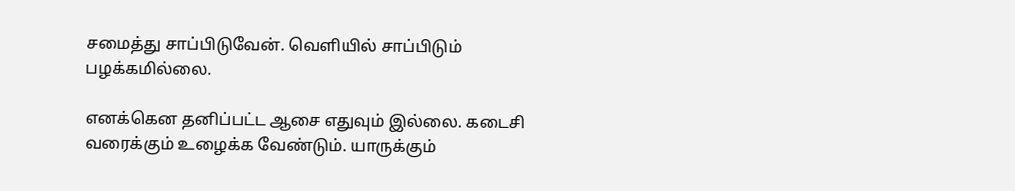சமைத்து சாப்பிடுவேன். வெளியில் சாப்பிடும் பழக்கமில்லை.

எனக்கென தனிப்பட்ட ஆசை எதுவும் இல்லை. கடைசி வரைக்கும் உழைக்க வேண்டும். யாருக்கும்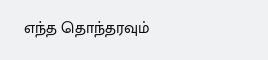எந்த தொந்தரவும்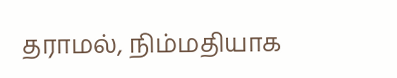தராமல், நிம்மதியாக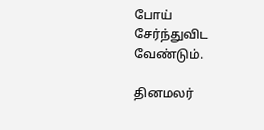போய் சேர்ந்துவிட வேண்டும்.

தினமலர்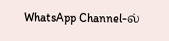WhatsApp Channel-ல்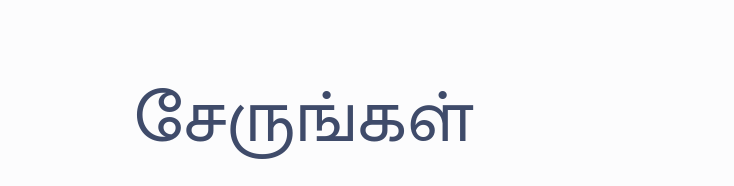சேருங்கள்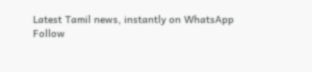Latest Tamil news, instantly on WhatsApp
Follow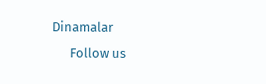Dinamalar
      Follow us